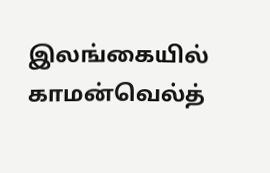இலங்கையில் காமன்வெல்த்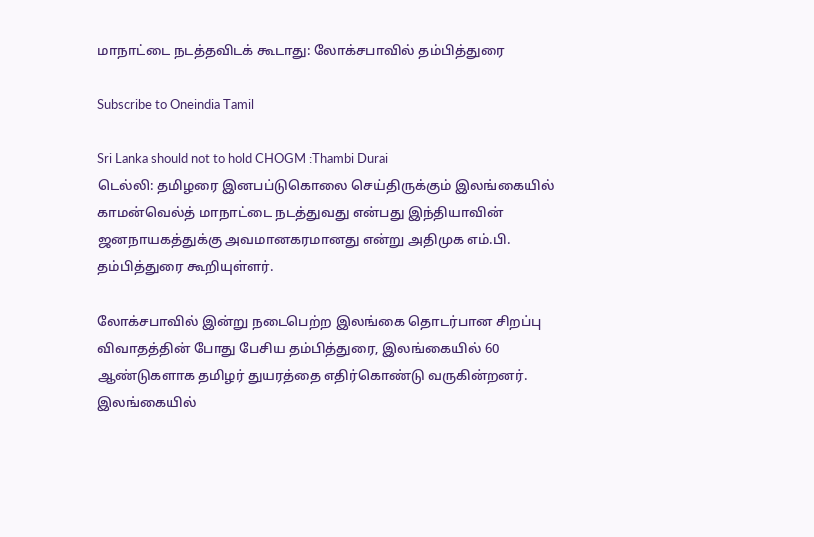மாநாட்டை நடத்தவிடக் கூடாது: லோக்சபாவில் தம்பித்துரை

Subscribe to Oneindia Tamil

Sri Lanka should not to hold CHOGM :Thambi Durai
டெல்லி: தமிழரை இனபப்டுகொலை செய்திருக்கும் இலங்கையில் காமன்வெல்த் மாநாட்டை நடத்துவது என்பது இந்தியாவின் ஜனநாயகத்துக்கு அவமானகரமானது என்று அதிமுக எம்.பி. தம்பித்துரை கூறியுள்ளர்.

லோக்சபாவில் இன்று நடைபெற்ற இலங்கை தொடர்பான சிறப்பு விவாதத்தின் போது பேசிய தம்பித்துரை, இலங்கையில் 60 ஆண்டுகளாக தமிழர் துயரத்தை எதிர்கொண்டு வருகின்றனர். இலங்கையில்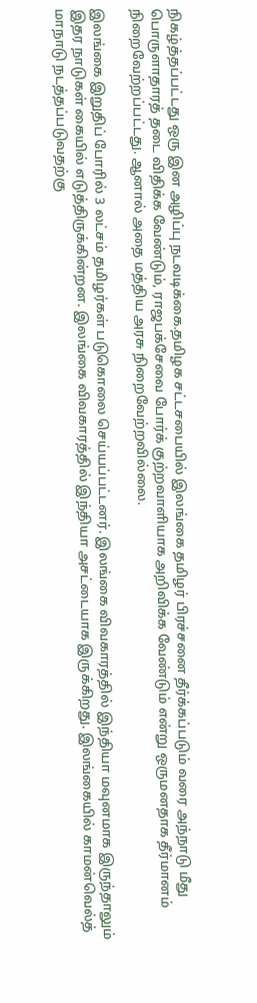நிகழ்த்தப்பட்டது ஒரு இன அழிப்பு நடவடிக்கை.தமிழக சட்டசபையில் இலங்கை தமிழர் பிரச்சனை தீர்க்கப்படும் வரை அந்நாடு மீது பொருளாதாரத் தடை விதிக்க வேண்டும், ராஜபக்சேவை போர்க் குற்றவாளியாக அறிவிக்க வேண்டும் என்று ஒருமனதாக தீர்மானம் நிறைவேற்றப்பட்டது. ஆனால் அதை மத்திய அரசு நிறைவேற்றவில்லை.

இலங்கை இறுதிப் போரில் 3 லட்சம் தமிழர்கள் படுகொலை செய்யப்பட்டனர். இலங்கை விவகாரத்தில் இந்தியா மவுனமாக இருந்தாலும் இதர நாடுகள் கையில் எடுத்திருக்கின்றன. இலங்கை விவகாரத்தில் இந்தியா அசட்டையாக இருக்கிறது. இலங்கையில் காமன்வெல்த் மாநாடு நடத்தப்படுவதற்கு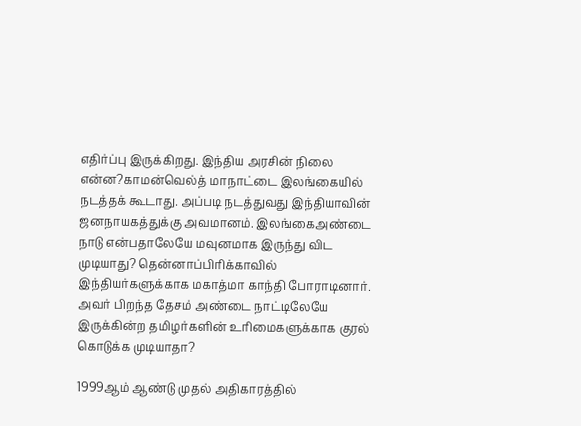எதிர்ப்பு இருக்கிறது. இந்திய அரசின் நிலை என்ன?காமன்வெல்த் மாநாட்டை இலங்கையில் நடத்தக் கூடாது. அப்படி நடத்துவது இந்தியாவின் ஜனநாயகத்துக்கு அவமானம். இலங்கைஅண்டை நாடு என்பதாலேயே மவுனமாக இருந்து விட முடியாது? தென்னாப்பிரிக்காவில் இந்தியர்களுக்காக மகாத்மா காந்தி போராடினார். அவர் பிறந்த தேசம் அண்டை நாட்டிலேயே இருக்கின்ற தமிழர்களின் உரிமைகளுக்காக குரல் கொடுக்க முடியாதா?

1999ஆம் ஆண்டு முதல் அதிகாரத்தில்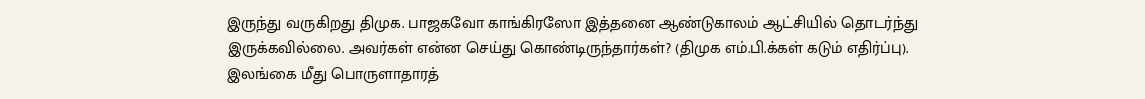இருந்து வருகிறது திமுக. பாஜகவோ காங்கிரஸோ இத்தனை ஆண்டுகாலம் ஆட்சியில் தொடர்ந்து இருக்கவில்லை. அவர்கள் என்ன செய்து கொண்டிருந்தார்கள்? (திமுக எம்.பி.க்கள் கடும் எதிர்ப்பு). இலங்கை மீது பொருளாதாரத்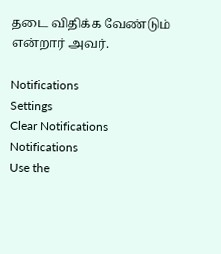தடை விதிக்க வேண்டும் என்றார் அவர்.

Notifications
Settings
Clear Notifications
Notifications
Use the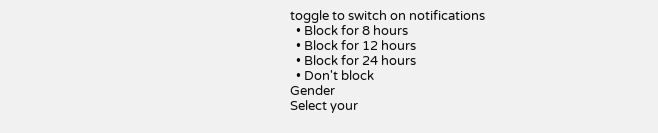toggle to switch on notifications
  • Block for 8 hours
  • Block for 12 hours
  • Block for 24 hours
  • Don't block
Gender
Select your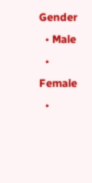Gender
  • Male
  • Female
  •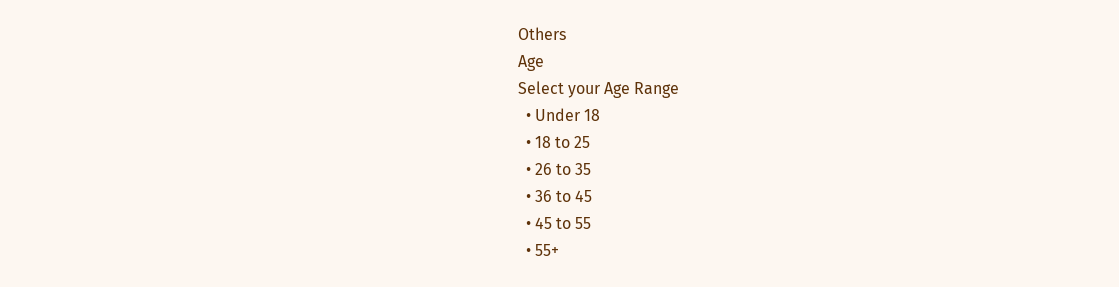Others
Age
Select your Age Range
  • Under 18
  • 18 to 25
  • 26 to 35
  • 36 to 45
  • 45 to 55
  • 55+